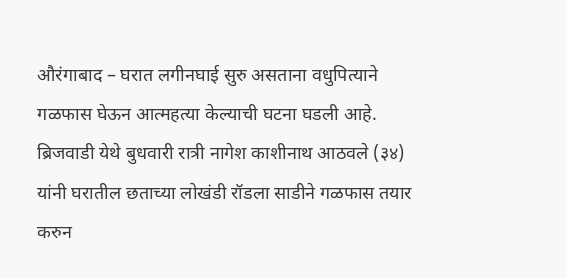औरंगाबाद – घरात लगीनघाई सुरु असताना वधुपित्याने गळफास घेऊन आत्महत्या केल्याची घटना घडली आहे. ब्रिजवाडी येथे बुधवारी रात्री नागेश काशीनाथ आठवले (३४) यांनी घरातील छताच्या लोखंडी रॉडला साडीने गळफास तयार करुन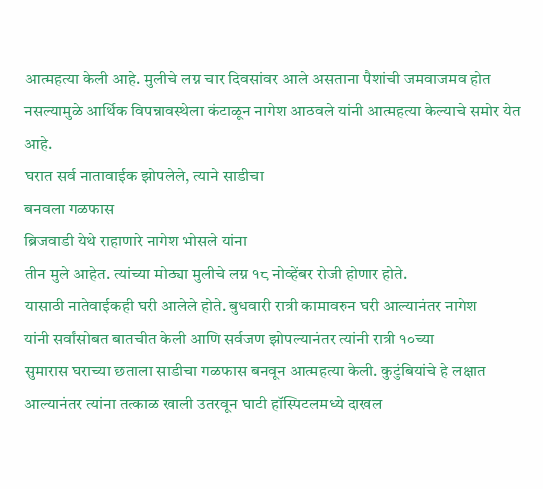आत्महत्या केली आहे. मुलीचे लग्न चार दिवसांवर आले असताना पैशांची जमवाजमव होत नसल्यामुळे आर्थिक विपन्नावस्थेला कंटाळून नागेश आठवले यांनी आत्महत्या केल्याचे समोर येत आहे.
घरात सर्व नातावाईक झोपलेले, त्याने साडीचा
बनवला गळफास
ब्रिजवाडी येथे राहाणारे नागेश भोसले यांना
तीन मुले आहेत. त्यांच्या मोठ्या मुलीचे लग्न १८ नोव्हेंबर रोजी होणार होते.
यासाठी नातेवाईकही घरी आलेले होते. बुधवारी रात्री कामावरुन घरी आल्यानंतर नागेश
यांनी सर्वांसोबत बातचीत केली आणि सर्वजण झोपल्यानंतर त्यांनी रात्री १०च्या
सुमारास घराच्या छताला साडीचा गळफास बनवून आत्महत्या केली. कुटुंबियांचे हे लक्षात
आल्यानंतर त्यांना तत्काळ खाली उतरवून घाटी हॉस्पिटलमध्ये दाखल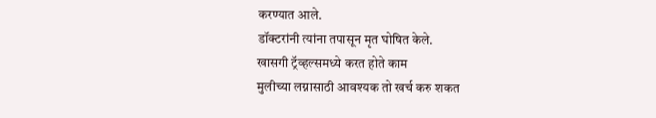करण्यात आले.
डॉक्टरांनी त्यांना तपासून मृत घोषित केले.
खासगी ट्रॅव्हल्समध्ये करत होते काम
मुलीच्या लग्नासाठी आवश्यक तो खर्च करु शकत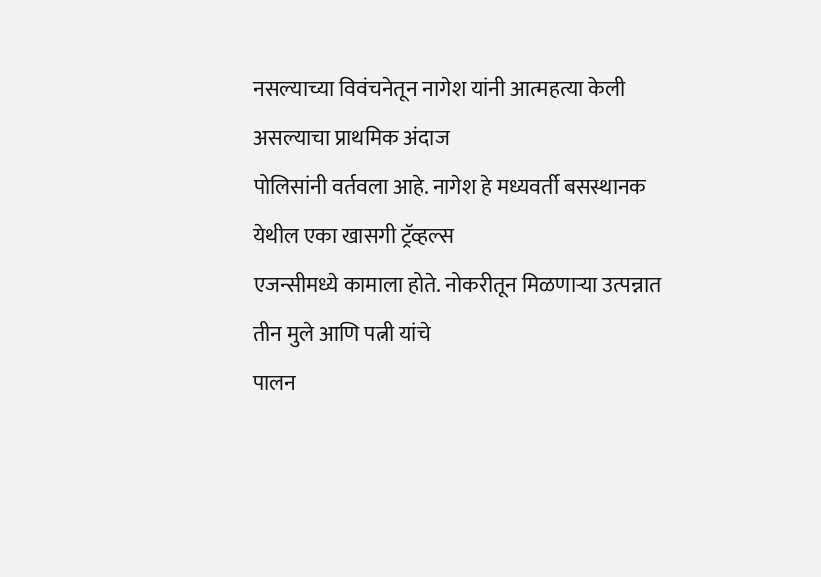नसल्याच्या विवंचनेतून नागेश यांनी आत्महत्या केली असल्याचा प्राथमिक अंदाज
पोलिसांनी वर्तवला आहे. नागेश हे मध्यवर्ती बसस्थानक येथील एका खासगी ट्रॅव्हल्स
एजन्सीमध्ये कामाला होते. नोकरीतून मिळणाऱ्या उत्पन्नात तीन मुले आणि पत्नी यांचे
पालन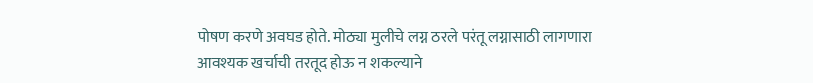पोषण करणे अवघड होते. मोठ्या मुलीचे लग्न ठरले परंतू लग्नासाठी लागणारा
आवश्यक खर्चाची तरतूद होऊ न शकल्याने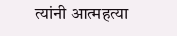त्यांनी आत्महत्या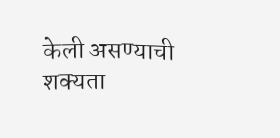केली असण्याची शक्यता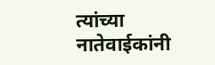त्यांच्या नातेवाईकांनी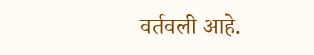वर्तवली आहे.